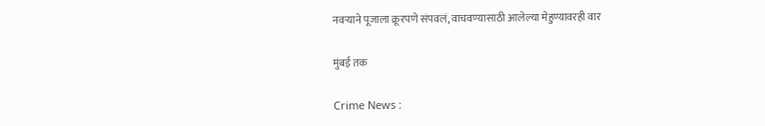नवऱ्याने पूजाला क्रूरपणे संपवलं, वाचवण्यासाठी आलेल्या मेहुण्यावरही वार

मुंबई तक

Crime News :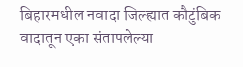बिहारमधील नवादा जिल्ह्यात कौटुंबिक वादातून एका संतापलेल्या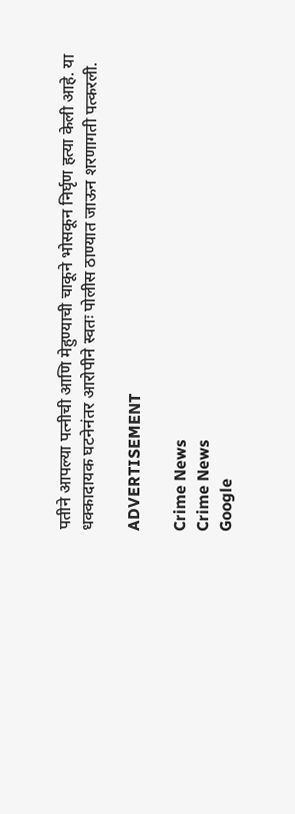पतीने आपल्या पत्नीची आणि मेहुण्याची चाकूने भोसकून निर्घृण हत्या केली आहे. या धक्कादायक घटनेनंतर आरोपीने स्वतः पोलीस ठाण्यात जाऊन शरणागती पत्करली.

ADVERTISEMENT

Crime News
Crime News
Google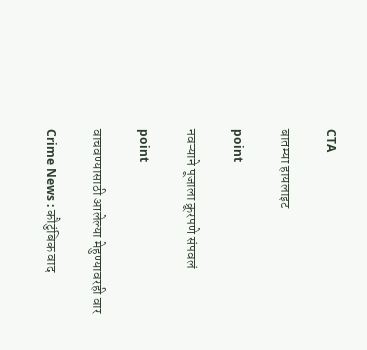CTA

बातम्या हायलाइट

point

नवऱ्याने पूजाला क्रूरपणे संपवलं

point

वाचवण्यासाठी आलेल्या मेहुण्यावरही वार

Crime News : कौटुंबिक वाद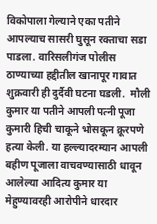विकोपाला गेल्याने एका पतीने आपल्याच सासरी घुसून रक्ताचा सडा पाडला. वारिसलीगंज पोलीस ठाण्याच्या हद्दीतील खानापूर गावात शुक्रवारी ही दुर्दैवी घटना घडली.  मौली कुमार या पतीने आपली पत्नी पूजा कुमारी हिची चाकूने भोसकून क्रूरपणे हत्या केली. या हल्ल्यादरम्यान आपली बहीण पूजाला वाचवण्यासाठी धावून आलेल्या आदित्य कुमार या मेहुण्यावरही आरोपीने धारदार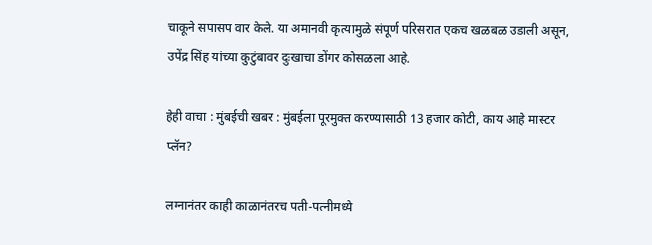चाकूने सपासप वार केले. या अमानवी कृत्यामुळे संपूर्ण परिसरात एकच खळबळ उडाली असून, उपेंद्र सिंह यांच्या कुटुंबावर दुःखाचा डोंगर कोसळला आहे.

हेही वाचा : मुंबईची खबर : मुंबईला पूरमुक्त करण्यासाठी 13 हजार कोटी, काय आहे मास्टर प्लॅन?

लग्नानंतर काही काळानंतरच पती-पत्नीमध्ये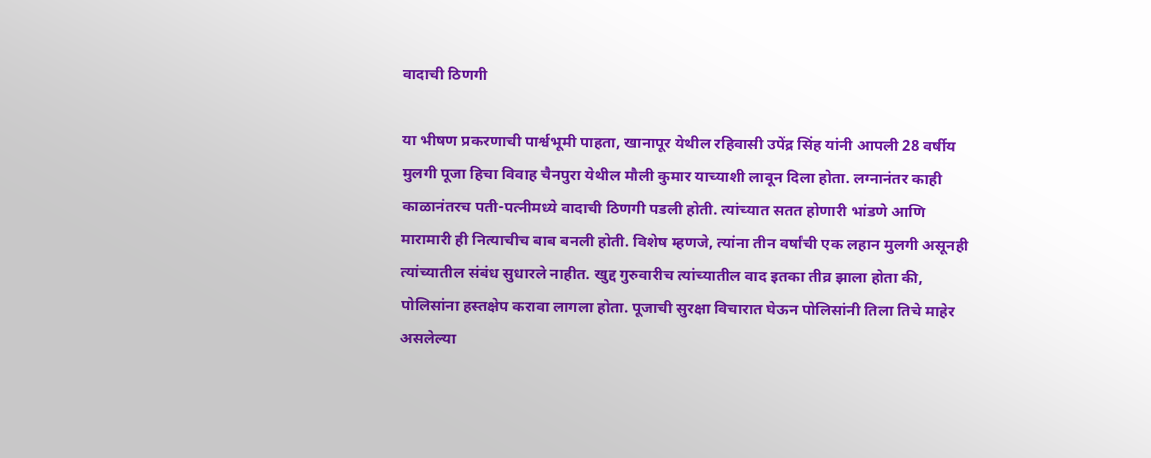वादाची ठिणगी

या भीषण प्रकरणाची पार्श्वभूमी पाहता, खानापूर येथील रहिवासी उपेंद्र सिंह यांनी आपली 28 वर्षीय मुलगी पूजा हिचा विवाह चैनपुरा येथील मौली कुमार याच्याशी लावून दिला होता. लग्नानंतर काही काळानंतरच पती-पत्नीमध्ये वादाची ठिणगी पडली होती. त्यांच्यात सतत होणारी भांडणे आणि मारामारी ही नित्याचीच बाब बनली होती. विशेष म्हणजे, त्यांना तीन वर्षांची एक लहान मुलगी असूनही त्यांच्यातील संबंध सुधारले नाहीत. खुद्द गुरुवारीच त्यांच्यातील वाद इतका तीव्र झाला होता की, पोलिसांना हस्तक्षेप करावा लागला होता. पूजाची सुरक्षा विचारात घेऊन पोलिसांनी तिला तिचे माहेर असलेल्या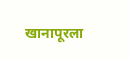खानापूरला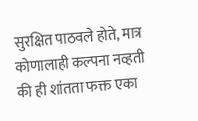सुरक्षित पाठवले होते, मात्र कोणालाही कल्पना नव्हती की ही शांतता फक्त एका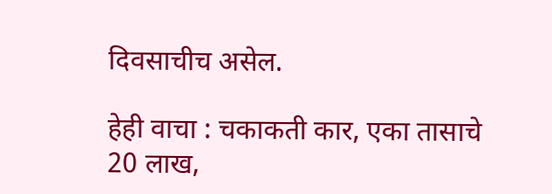दिवसाचीच असेल.

हेही वाचा : चकाकती कार, एका तासाचे 20 लाख,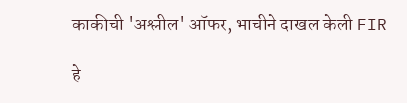काकीची 'अश्लील' ऑफर, भाचीने दाखल केली FIR

हे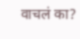वाचलं का?